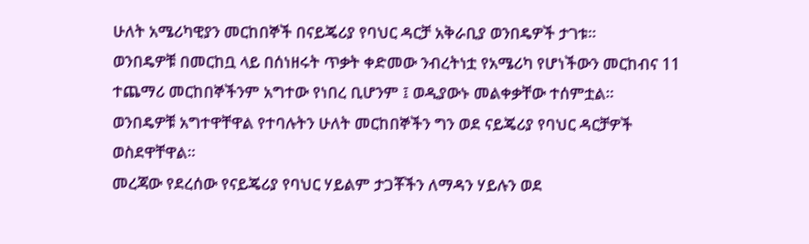ሁለት አሜሪካዊያን መርከበኞች በናይጄሪያ የባህር ዳርቻ አቅራቢያ ወንበዴዎች ታገቱ።
ወንበዴዎቹ በመርከቧ ላይ በሰነዘሩት ጥቃት ቀድመው ንብረትነቷ የአሜሪካ የሆነችውን መርከብና 11 ተጨማሪ መርከበኞችንም አግተው የነበረ ቢሆንም ፤ ወዲያውኑ መልቀቃቸው ተሰምቷል።
ወንበዴዎቹ አግተዋቸዋል የተባሉትን ሁለት መርከበኞችን ግን ወደ ናይጄሪያ የባህር ዳርቻዎች ወስደዋቸዋል።
መረጃው የደረሰው የናይጄሪያ የባህር ሃይልም ታጋቾችን ለማዳን ሃይሉን ወደ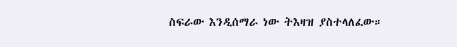ስፍራው እንዲሰማራ ነው ትእዛዝ ያስተላለፈው።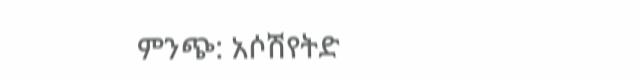ምንጭ: አሶሽየትድ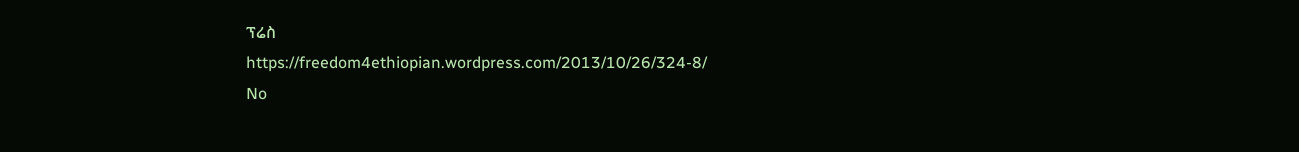ፕሬስ
https://freedom4ethiopian.wordpress.com/2013/10/26/324-8/
No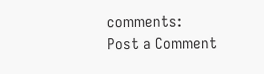comments:
Post a Comment